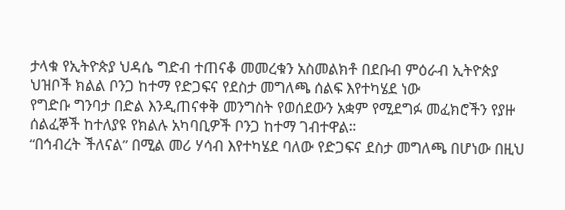ታላቁ የኢትዮጵያ ህዳሴ ግድብ ተጠናቆ መመረቁን አስመልክቶ በደቡብ ምዕራብ ኢትዮጵያ ህዝቦች ክልል ቦንጋ ከተማ የድጋፍና የደስታ መግለጫ ሰልፍ እየተካሄደ ነው
የግድቡ ግንባታ በድል እንዲጠናቀቅ መንግስት የወሰደውን አቋም የሚደግፉ መፈክሮችን የያዙ ሰልፈኞች ከተለያዩ የክልሉ አካባቢዎች ቦንጋ ከተማ ገብተዋል።
“በኅብረት ችለናል” በሚል መሪ ሃሳብ እየተካሄደ ባለው የድጋፍና ደስታ መግለጫ በሆነው በዚህ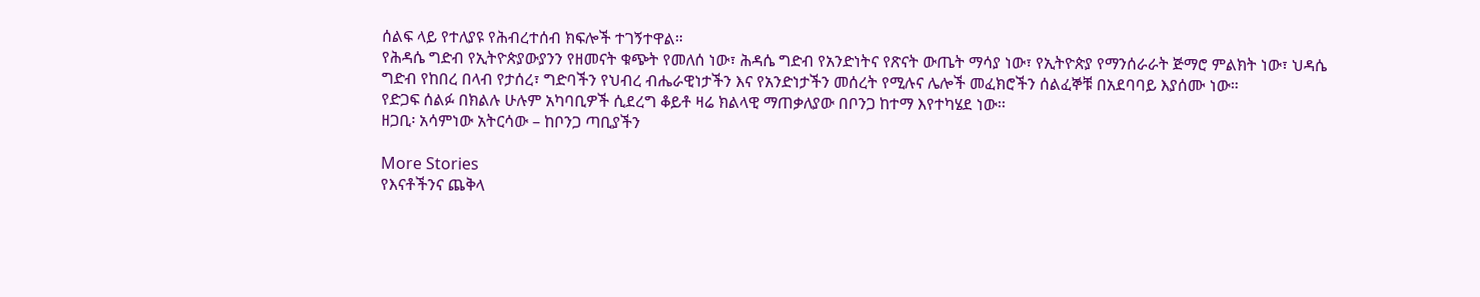ሰልፍ ላይ የተለያዩ የሕብረተሰብ ክፍሎች ተገኝተዋል።
የሕዳሴ ግድብ የኢትዮጵያውያንን የዘመናት ቁጭት የመለሰ ነው፣ ሕዳሴ ግድብ የአንድነትና የጽናት ውጤት ማሳያ ነው፣ የኢትዮጵያ የማንሰራራት ጅማሮ ምልክት ነው፣ ህዳሴ ግድብ የከበረ በላብ የታሰረ፣ ግድባችን የህብረ ብሔራዊነታችን እና የአንድነታችን መሰረት የሚሉና ሌሎች መፈክሮችን ሰልፈኞቹ በአደባባይ እያሰሙ ነው።
የድጋፍ ሰልፉ በክልሉ ሁሉም አካባቢዎች ሲደረግ ቆይቶ ዛሬ ክልላዊ ማጠቃለያው በቦንጋ ከተማ እየተካሄደ ነው፡፡
ዘጋቢ፡ አሳምነው አትርሳው – ከቦንጋ ጣቢያችን

More Stories
የእናቶችንና ጨቅላ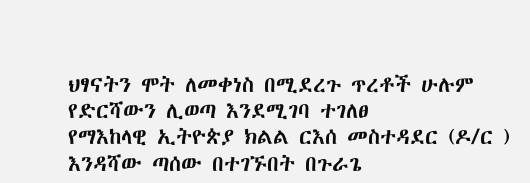ህፃናትን ሞት ለመቀነስ በሚደረጉ ጥረቶች ሁሉም የድርሻውን ሊወጣ እንደሚገባ ተገለፀ
የማእከላዊ ኢትዮጵያ ክልል ርእሰ መስተዳደር (ዶ/ር ) እንዳሻው ጣሰው በተገኙበት በጉራጌ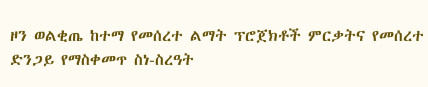ዞን ወልቂጤ ከተማ የመሰረተ ልማት ፕሮጀክቶች ምርቃትና የመሰረተ ድንጋይ የማስቀመጥ ስነ-ስረዓት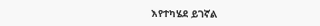እየተካሄደ ይገኛል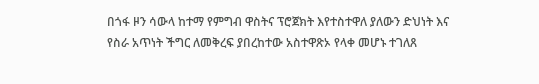በጎፋ ዞን ሳውላ ከተማ የምግብ ዋስትና ፕሮጀክት እየተስተዋለ ያለውን ድህነት እና የስራ አጥነት ችግር ለመቅረፍ ያበረከተው አስተዋጽኦ የላቀ መሆኑ ተገለጸ